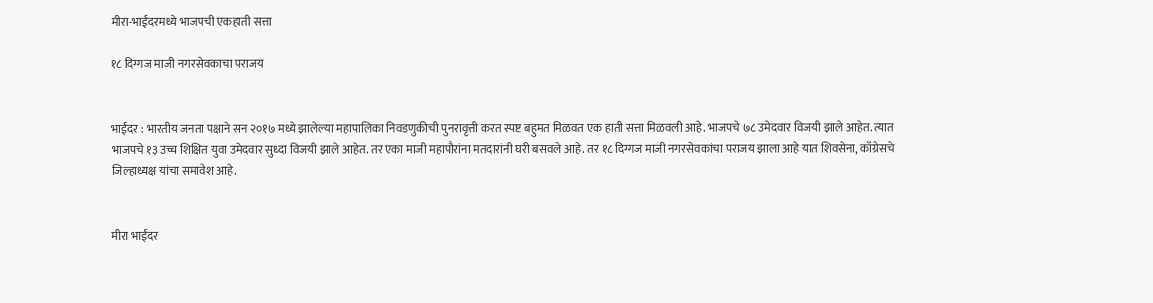मीरा-भाईंदरमध्ये भाजपची एकहाती सत्ता

१८ दिग्गज माजी नगरसेवकाचा पराजय


भाईंदर : भारतीय जनता पक्षाने सन २०१७ मध्ये झालेल्या महापालिका निवडणुकीची पुनरावृत्ती करत स्पष्ट बहुमत मिळवत एक हाती सत्ता मिळवली आहे. भाजपचे ७८ उमेदवार विजयी झाले आहेत. त्यात भाजपचे १३ उच्च शिक्षित युवा उमेदवार सुध्दा विजयी झाले आहेत. तर एका माजी महापौरांना मतदारांनी घरी बसवले आहे. तर १८ दिग्गज माजी नगरसेवकांचा पराजय झाला आहे यात शिवसेना, काँग्रेसचे जिल्हाध्यक्ष यांचा समावेश आहे.


मीरा भाईंदर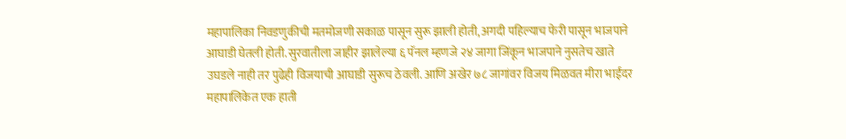महापालिका निवडणुकीची मतमोजणी सकाळ पासून सुरू झाली होती, अगदी पहिल्याच फेरी पासून भाजपाने आघाडी घेतली होती. सुरवातीला जाहीर झालेल्या ६ पॅनल म्हणजे २४ जागा जिंकून भाजपाने नुसतेच खाते उघडले नाही तर पुढेही विजयाची आघाडी सुरूच ठेवली. आणि अखेर ७८ जागांवर विजय मिळवत मीरा भाईंदर महापालिकेत एक हाती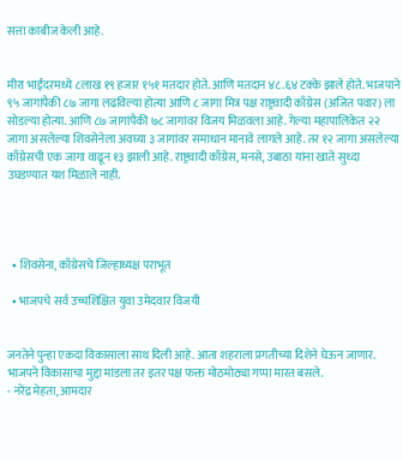सत्ता काबीज केली आहे.


मीरा भाईंदरमध्ये ८लाख १९ हजार १५१ मतदार होते. आणि मतदान ४८.६४ टक्के झाले होते. भाजपाने ९५ जागांपैकी ८७ जागा लढविल्या होत्या आणि ८ जागा मित्र पक्ष राष्ट्रवादी काँग्रेस (अजित पवार) ला सोडल्या होत्या. आणि ८७ जागांपैकी ७८ जागांवर विजय मिळवला आहे. गेल्या महापालिकेत २२ जागा असलेल्या शिवसेनेला अवघ्या ३ जागांवर समाधान मानावे लागले आहे. तर १२ जागा असलेल्या काँग्रेसची एक जागा वाढून १३ झाली आहे. राष्ट्रवादी काँग्रेस, मनसे, उबाठा यांना खाते सुध्दा उघडण्यात यश मिळाले नाही.




  • शिवसेना, काँग्रेसचे जिल्हाध्यक्ष पराभूत

  • भाजपचे सर्व उच्चशिक्षित युवा उमेदवार विजयी


जनतेने पुन्हा एकदा विकासाला साथ दिली आहे. आता शहराला प्रगतीच्या दिशेने घेऊन जाणार. भाजपने विकासाचा मुद्दा मांडला तर इतर पक्ष फक्त मोठमोठ्या गप्पा मारत बसले.
- नरेंद्र मेहता, आमदार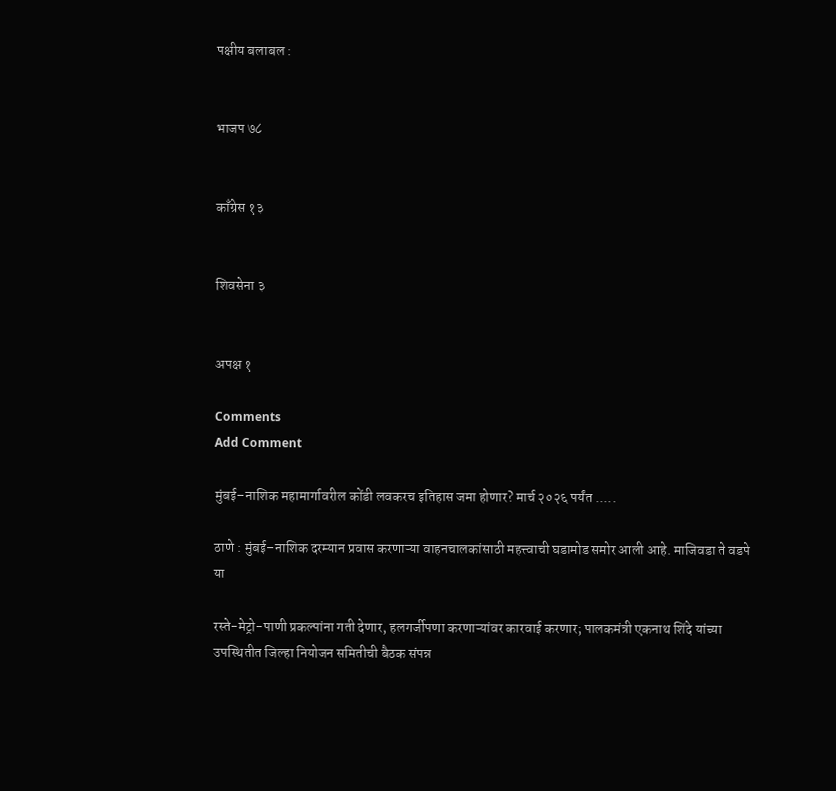पक्षीय बलाबल :


भाजप ७८


काँग्रेस १३


शिवसेना ३


अपक्ष १

Comments
Add Comment

मुंबई–नाशिक महामार्गावरील कोंडी लवकरच इतिहास जमा होणार? मार्च २०२६ पर्यंत .....

ठाणे : मुंबई–नाशिक दरम्यान प्रवास करणाऱ्या वाहनचालकांसाठी महत्त्वाची घडामोड समोर आली आहे. माजिवडा ते वडपे या

रस्ते-मेट्रो-पाणी प्रकल्पांना गती देणार, हलगर्जीपणा करणाऱ्यांवर कारवाई करणार; पालकमंत्री एकनाथ शिंदे यांच्या उपस्थितीत जिल्हा नियोजन समितीची बैठक संपन्न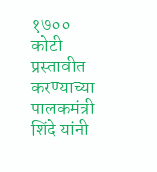१७०० कोटी प्रस्तावीत करण्याच्या पालकमंत्री शिंदे यांनी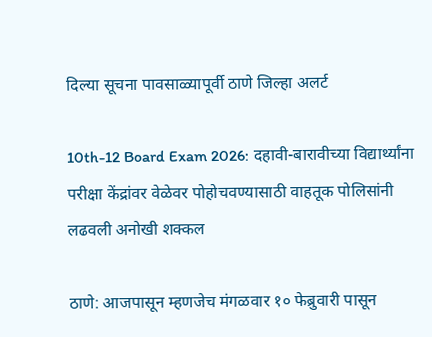दिल्या सूचना पावसाळ्यापूर्वी ठाणे जिल्हा अलर्ट

10th-12 Board Exam 2026: दहावी-बारावीच्या विद्यार्थ्यांना परीक्षा केंद्रांवर वेळेवर पोहोचवण्यासाठी वाहतूक पोलिसांनी लढवली अनोखी शक्कल

ठाणे: आजपासून म्हणजेच मंगळवार १० फेब्रुवारी पासून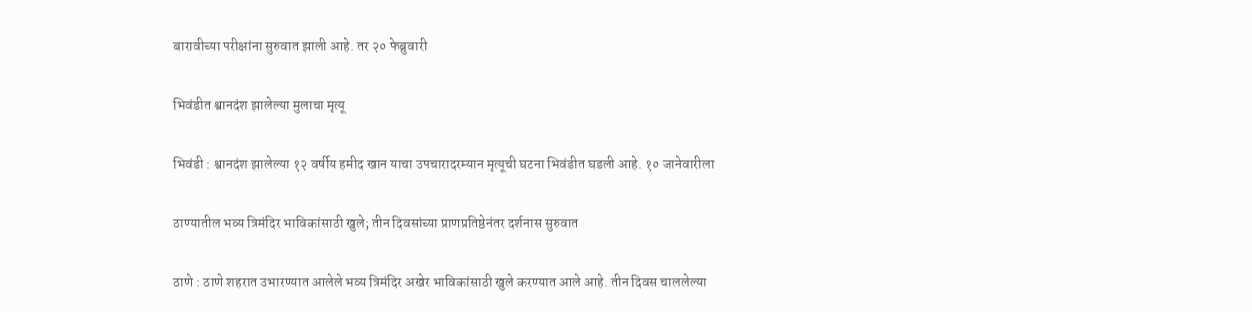बारावीच्या परीक्षांना सुरुवात झाली आहे. तर २० फेब्रुवारी

भिवंडीत श्वानदंश झालेल्या मुलाचा मृत्यू

भिवंडी : श्वानदंश झालेल्या १२ वर्षीय हमीद खान याचा उपचारादरम्यान मृत्यूची घटना भिवंडीत घडली आहे. १० जानेवारीला

ठाण्यातील भव्य त्रिमंदिर भाविकांसाठी खुले; तीन दिवसांच्या प्राणप्रतिष्ठेनंतर दर्शनास सुरुवात

ठाणे : ठाणे शहरात उभारण्यात आलेले भव्य त्रिमंदिर अखेर भाविकांसाठी खुले करण्यात आले आहे. तीन दिवस चाललेल्या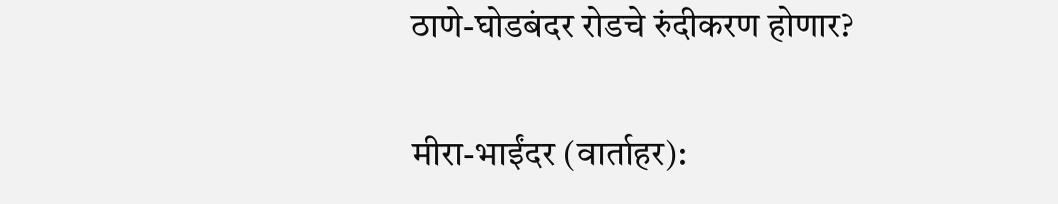ठाणे-घोडबंदर रोडचे रुंदीकरण होणार?

मीरा-भाईंदर (वार्ताहर):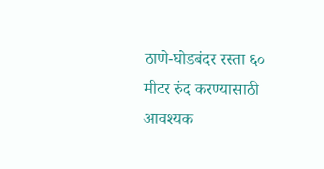ठाणे-घोडबंदर रस्ता ६० मीटर रुंद करण्यासाठी आवश्यक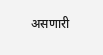असणारी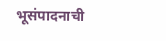भूसंपादनाची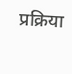प्रक्रिया